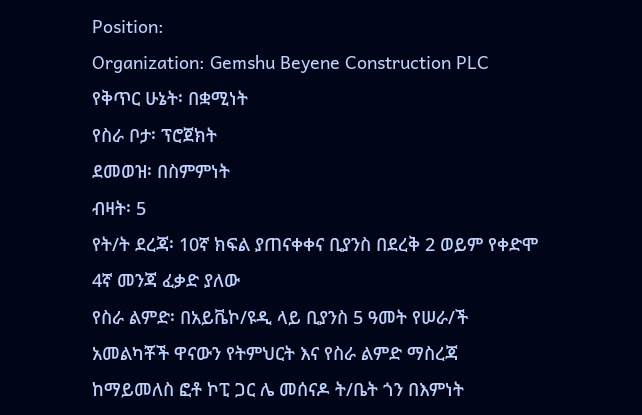Position:
Organization: Gemshu Beyene Construction PLC
የቅጥር ሁኔት፡ በቋሚነት
የስራ ቦታ፡ ፕሮጀክት
ደመወዝ፡ በስምምነት
ብዛት፡ 5
የት/ት ደረጃ፡ 10ኛ ክፍል ያጠናቀቀና ቢያንስ በደረቅ 2 ወይም የቀድሞ 4ኛ መንጃ ፈቃድ ያለው
የስራ ልምድ፡ በአይቬኮ/ዩዲ ላይ ቢያንስ 5 ዓመት የሠራ/ች
አመልካቾች ዋናውን የትምህርት እና የስራ ልምድ ማስረጃ ከማይመለስ ፎቶ ኮፒ ጋር ሌ መሰናዶ ት/ቤት ጎን በእምነት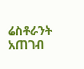ሬስቶራንት አጠገብ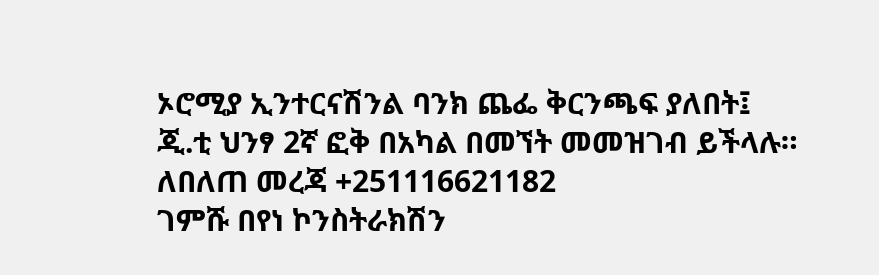ኦሮሚያ ኢንተርናሽንል ባንክ ጨፌ ቅርንጫፍ ያለበት፤ ጂ.ቲ ህንፃ 2ኛ ፎቅ በአካል በመኘት መመዝገብ ይችላሉ። ለበለጠ መረጃ +251116621182
ገምሹ በየነ ኮንስትራክሽን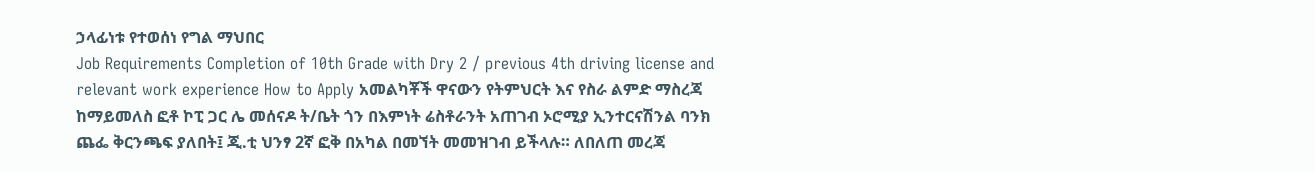ኃላፊነቱ የተወሰነ የግል ማህበር
Job Requirements Completion of 10th Grade with Dry 2 / previous 4th driving license and relevant work experience How to Apply አመልካቾች ዋናውን የትምህርት እና የስራ ልምድ ማስረጃ ከማይመለስ ፎቶ ኮፒ ጋር ሌ መሰናዶ ት/ቤት ጎን በእምነት ሬስቶራንት አጠገብ ኦሮሚያ ኢንተርናሽንል ባንክ ጨፌ ቅርንጫፍ ያለበት፤ ጂ.ቲ ህንፃ 2ኛ ፎቅ በአካል በመኘት መመዝገብ ይችላሉ። ለበለጠ መረጃ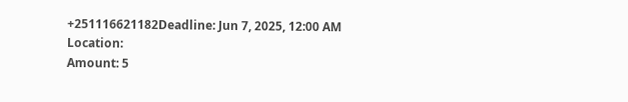+251116621182Deadline: Jun 7, 2025, 12:00 AM
Location:
Amount: 5